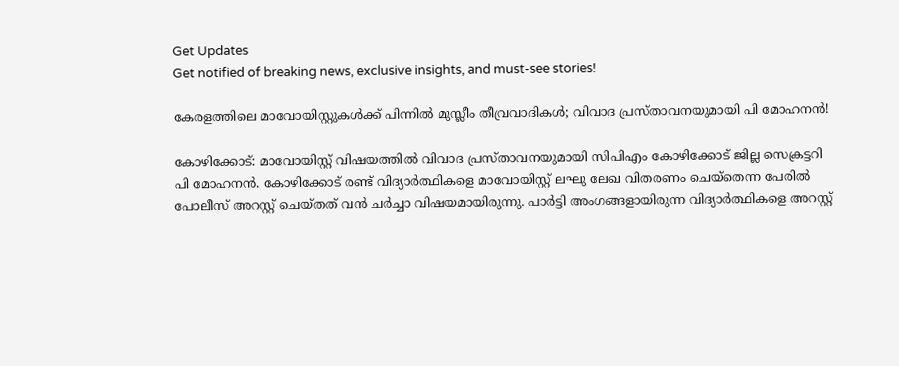Get Updates
Get notified of breaking news, exclusive insights, and must-see stories!

കേരളത്തിലെ മാവോയിസ്റ്റുകൾക്ക് പിന്നിൽ മുസ്ലീം തീവ്രവാദികൾ; വിവാദ പ്രസ്താവനയുമായി പി മോഹനൻ!

കോഴിക്കോട്: മാവോയിസ്റ്റ് വിഷയത്തിൽ വിവാദ പ്രസ്താവനയുമായി സിപിഎം കോഴിക്കോട് ജില്ല സെക്രട്ടറി പി മോഹനൻ. കോഴിക്കോട് രണ്ട് വിദ്യാർത്ഥികളെ മാവോയിസ്റ്റ് ലഘു ലേഖ വിതരണം ചെയ്തെന്ന പേരിൽ പോലീസ് അറസ്റ്റ് ചെയ്തത് വൻ ചർച്ചാ വിഷയമായിരുന്നു. പാർട്ടി അംഗങ്ങളായിരുന്ന വിദ്യാർത്ഥികളെ അറസ്റ്റ്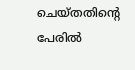ചെയ്തതിന്റെ പേരിൽ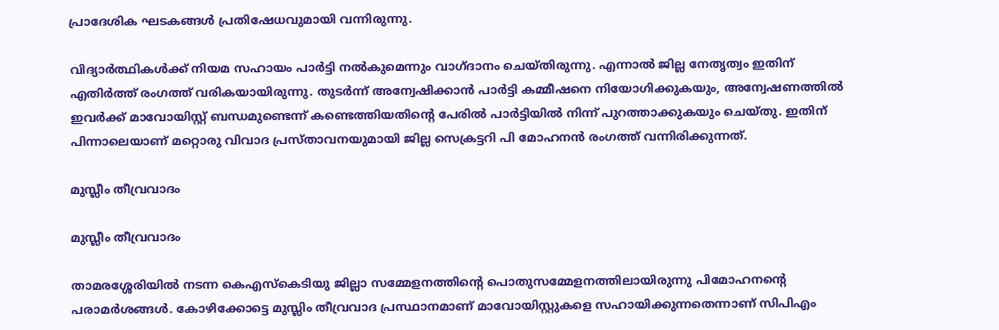പ്രാദേശിക ഘടകങ്ങൾ പ്രതിഷേധവുമായി വന്നിരുന്നു.

വിദ്യാർത്ഥികൾക്ക് നിയമ സഹായം പാർട്ടി നൽകുമെന്നും വാഗ്ദാനം ചെയ്തിരുന്നു. എന്നാൽ ജില്ല നേതൃത്വം ഇതിന് എതിർത്ത് രംഗത്ത് വരികയായിരുന്നു. തുടർന്ന് അന്വേഷിക്കാൻ പാർട്ടി കമ്മീഷനെ നിയോഗിക്കുകയും, അന്വേഷണത്തിൽ ഇവർക്ക് മാവോയിസ്റ്റ് ബന്ധമുണ്ടെന്ന് കണ്ടെത്തിയതിന്റെ പേരിൽ പാർട്ടിയിൽ നിന്ന് പുറത്താക്കുകയും ചെയ്തു. ഇതിന് പിന്നാലെയാണ് മറ്റൊരു വിവാദ പ്രസ്താവനയുമായി ജില്ല സെക്രട്ടറി പി മോഹനൻ രംഗത്ത് വന്നിരിക്കുന്നത്.

മുസ്ലീം തീവ്രവാദം

മുസ്ലീം തീവ്രവാദം

താമരശ്ശേരിയില്‍ നടന്ന കെഎസ്കെടിയു ജില്ലാ സമ്മേളനത്തിന്റെ പൊതുസമ്മേളനത്തിലായിരുന്നു പിമോഹനന്റെ പരാമര്‍ശങ്ങള്‍. കോഴിക്കോട്ടെ മുസ്ലിം തീവ്രവാദ പ്രസ്ഥാനമാണ് മാവോയിസ്റ്റുകളെ സഹായിക്കുന്നതെന്നാണ് സിപിഎം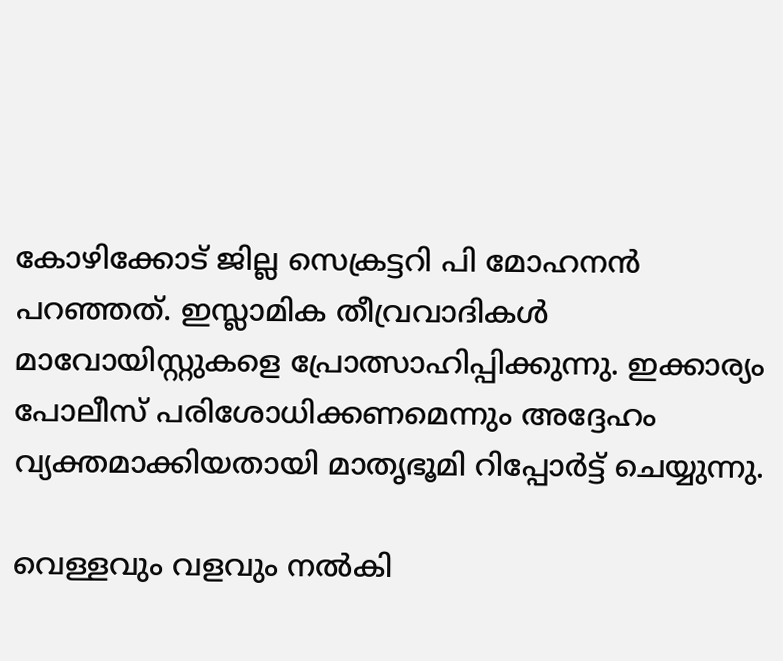കോഴിക്കോട് ജില്ല സെക്രട്ടറി പി മോഹനൻ പറഞ്ഞത്. ഇസ്ലാമിക തീവ്രവാദികള്‍ മാവോയിസ്റ്റുകളെ പ്രോത്സാഹിപ്പിക്കുന്നു. ഇക്കാര്യം പോലീസ് പരിശോധിക്കണമെന്നും അദ്ദേഹം വ്യക്തമാക്കിയതായി മാതൃഭൂമി റിപ്പോർട്ട് ചെയ്യുന്നു.

വെള്ളവും വളവും നല്‍കി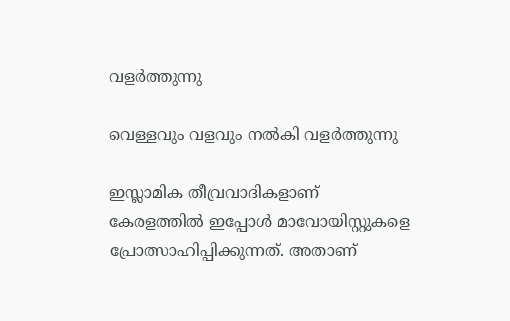വളര്‍ത്തുന്നു

വെള്ളവും വളവും നല്‍കി വളര്‍ത്തുന്നു

ഇസ്ലാമിക തീവ്രവാദികളാണ് കേരളത്തില്‍ ഇപ്പോള്‍ മാവോയിസ്റ്റുകളെ പ്രോത്സാഹിപ്പിക്കുന്നത്. അതാണ്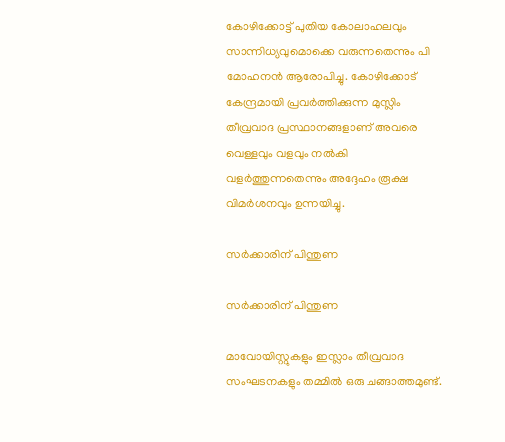കോഴിക്കോട്ട് പുതിയ കോലാഹലവും സാന്നിധ്യവുമൊക്കെ വരുന്നതെന്നും പി മോഹനൻ ആരോപിച്ചു. കോഴിക്കോട് കേന്ദ്രമായി പ്രവര്‍ത്തിക്കുന്ന മുസ്ലിം തീവ്രവാദ പ്രസ്ഥാനങ്ങളാണ് അവരെ വെള്ളവും വളവും നല്‍കി വളര്‍ത്തുന്നതെന്നും അദ്ദേഹം രൂക്ഷ വിമർശനവും ഉന്നയിച്ചു.

സർക്കാരിന് പിന്തുണ

സർക്കാരിന് പിന്തുണ

മാവോയിസ്റ്റുകളും ഇസ്ലാം തീവ്രവാദ സംഘടനകളും തമ്മിൽ ഒരു ചങ്ങാത്തമുണ്ട്.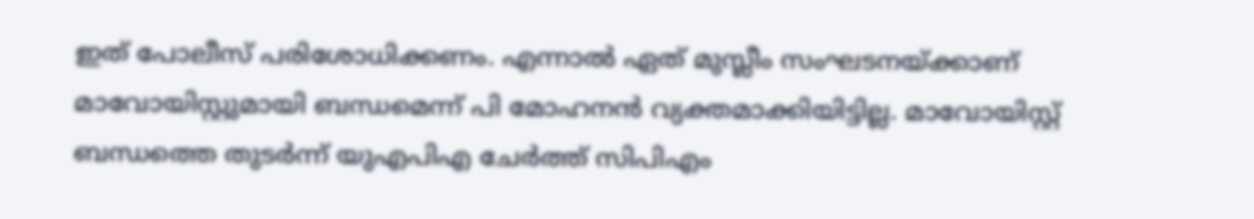ഇത് പോലീസ് പരിശോധിക്കണം. എന്നാൽ ഏത് മുസ്ലീം സംഘടനയ്ക്കാണ് മാവോയിസ്റ്റുമായി ബന്ധമെന്ന് പി മോഹനൻ വ്യക്തമാക്കിയിട്ടില്ല. മാവോയിസ്റ്റ് ബന്ധത്തെ തുടര്‍ന്ന് യുഎപിഎ ചേര്‍ത്ത് സിപിഎം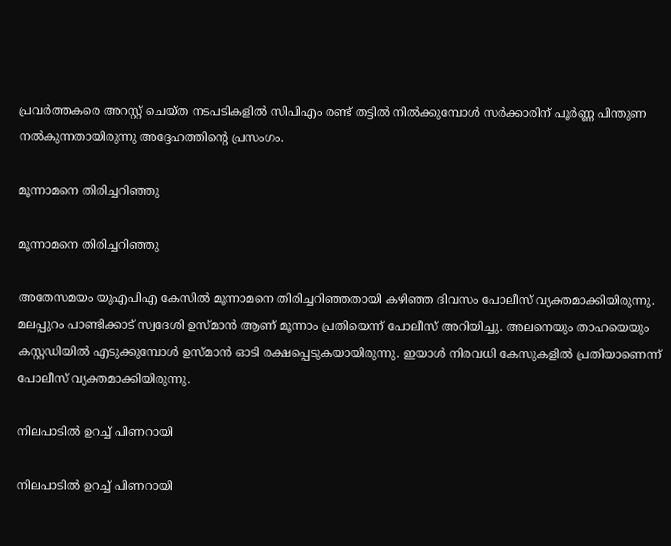പ്രവര്‍ത്തകരെ അറസ്റ്റ് ചെയ്ത നടപടികളിൽ സിപിഎം രണ്ട് തട്ടിൽ നിൽക്കുമ്പോൾ സര്‍ക്കാരിന് പൂര്‍ണ്ണ പിന്തുണ നല്‍കുന്നതായിരുന്നു അദ്ദേഹത്തിന്റെ പ്രസംഗം.

മൂന്നാമനെ തിരിച്ചറിഞ്ഞു

മൂന്നാമനെ തിരിച്ചറിഞ്ഞു

അതേസമയം യുഎപിഎ കേസിൽ മൂന്നാമനെ തിരിച്ചറിഞ്ഞതായി കഴിഞ്ഞ ദിവസം പോലീസ് വ്യക്തമാക്കിയിരുന്നു. മലപ്പുറം പാണ്ടിക്കാട് സ്വദേശി ഉസ്മാൻ ആണ് മൂന്നാം പ്രതിയെന്ന് പോലീസ് അറിയിച്ചു. അലനെയും താഹയെയും കസ്റ്റഡിയിൽ എടുക്കുമ്പോൾ ഉസ്മാൻ ഓടി രക്ഷപ്പെടുകയായിരുന്നു. ഇയാൾ നിരവധി കേസുകളിൽ പ്രതിയാണെന്ന് പോലീസ് വ്യക്തമാക്കിയിരുന്നു.

നിലപാടില്‍ ഉറച്ച് പിണറായി

നിലപാടില്‍ ഉറച്ച് പിണറായി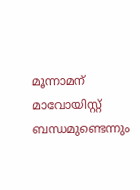മൂന്നാമന് മാവോയിസ്റ്റ് ബന്ധമുണ്ടെന്നും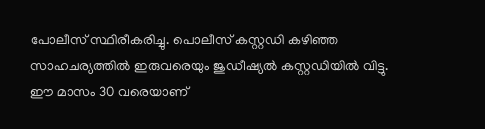പോലീസ് സ്ഥിരീകരിച്ചു. പൊലീസ് കസ്റ്റഡി കഴിഞ്ഞ സാഹചര്യത്തിൽ ഇരുവരെയും ജുഡീഷ്യൽ കസ്റ്റഡിയിൽ വിട്ടു. ഈ മാസം 30 വരെയാണ്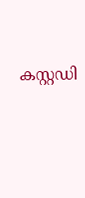കസ്റ്റഡി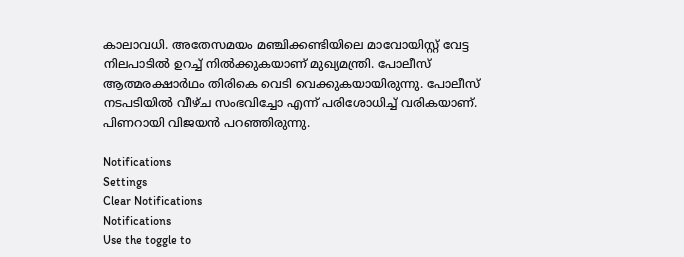കാലാവധി. അതേസമയം മഞ്ചിക്കണ്ടിയിലെ മാവോയിസ്റ്റ് വേട്ട നിലപാടില്‍ ഉറച്ച് നിൽക്കുകയാണ് മുഖ്യമന്ത്രി. പോലീസ് ആത്മരക്ഷാര്‍ഥം തിരികെ വെടി വെക്കുകയായിരുന്നു. പോലീസ് നടപടിയില്‍ വീഴ്ച സംഭവിച്ചോ എന്ന് പരിശോധിച്ച് വരികയാണ്. പിണറായി വിജയന്‍ പറഞ്ഞിരുന്നു.

Notifications
Settings
Clear Notifications
Notifications
Use the toggle to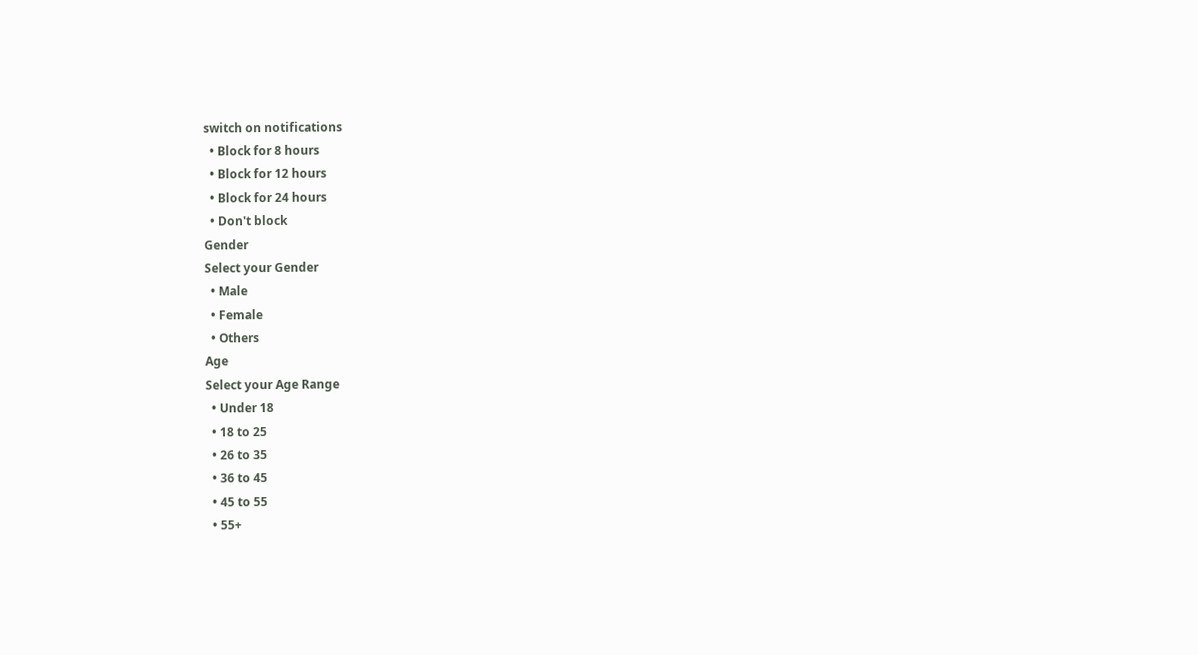switch on notifications
  • Block for 8 hours
  • Block for 12 hours
  • Block for 24 hours
  • Don't block
Gender
Select your Gender
  • Male
  • Female
  • Others
Age
Select your Age Range
  • Under 18
  • 18 to 25
  • 26 to 35
  • 36 to 45
  • 45 to 55
  • 55+